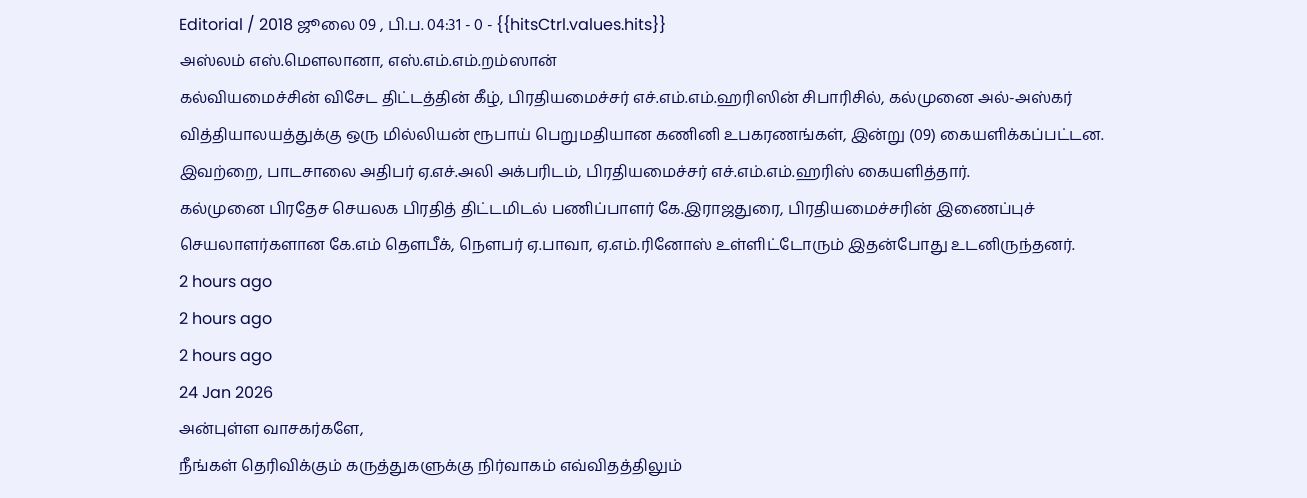Editorial / 2018 ஜூலை 09 , பி.ப. 04:31 - 0 - {{hitsCtrl.values.hits}}
அஸ்லம் எஸ்.மௌலானா, எஸ்.எம்.எம்.றம்ஸான்
கல்வியமைச்சின் விசேட திட்டத்தின் கீழ், பிரதியமைச்சர் எச்.எம்.எம்.ஹரிஸின் சிபாரிசில், கல்முனை அல்-அஸ்கர் வித்தியாலயத்துக்கு ஒரு மில்லியன் ரூபாய் பெறுமதியான கணினி உபகரணங்கள், இன்று (09) கையளிக்கப்பட்டன.
இவற்றை, பாடசாலை அதிபர் ஏ.எச்.அலி அக்பரிடம், பிரதியமைச்சர் எச்.எம்.எம்.ஹரிஸ் கையளித்தார்.
கல்முனை பிரதேச செயலக பிரதித் திட்டமிடல் பணிப்பாளர் கே.இராஜதுரை, பிரதியமைச்சரின் இணைப்புச் செயலாளர்களான கே.எம் தெளபீக், நெளபர் ஏ.பாவா, ஏ.எம்.ரினோஸ் உள்ளிட்டோரும் இதன்போது உடனிருந்தனர்.
2 hours ago
2 hours ago
2 hours ago
24 Jan 2026
அன்புள்ள வாசகர்களே,
நீங்கள் தெரிவிக்கும் கருத்துகளுக்கு நிர்வாகம் எவ்விதத்திலும்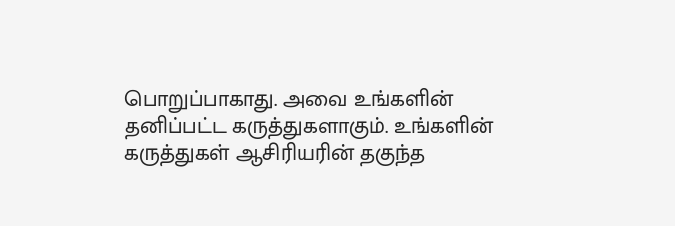பொறுப்பாகாது. அவை உங்களின் தனிப்பட்ட கருத்துகளாகும். உங்களின் கருத்துகள் ஆசிரியரின் தகுந்த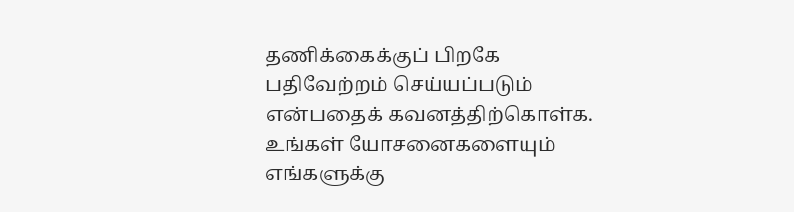தணிக்கைக்குப் பிறகே பதிவேற்றம் செய்யப்படும் என்பதைக் கவனத்திற்கொள்க. உங்கள் யோசனைகளையும் எங்களுக்கு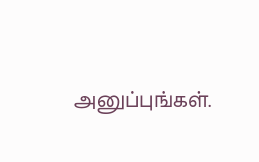அனுப்புங்கள்.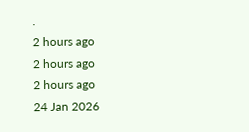.
2 hours ago
2 hours ago
2 hours ago
24 Jan 2026